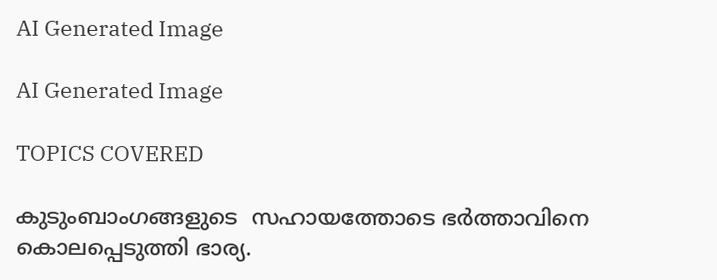AI Generated Image

AI Generated Image

TOPICS COVERED

കുടുംബാംഗങ്ങളുടെ  സഹായത്തോടെ ഭര്‍ത്താവിനെ കൊലപ്പെടുത്തി ഭാര്യ.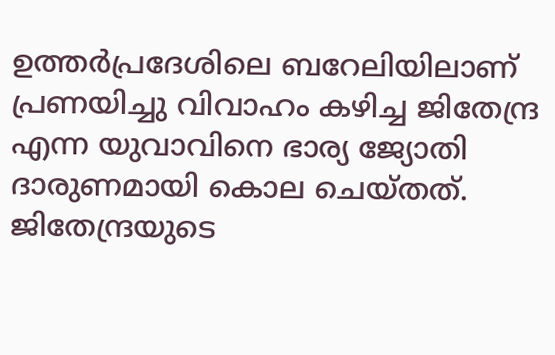ഉത്തർപ്രദേശിലെ ബറേലിയിലാണ് പ്രണയിച്ചു വിവാഹം കഴിച്ച ജിതേന്ദ്ര എന്ന യുവാവിനെ ഭാര്യ ജ്യോതി ദാരുണമായി കൊല ചെയ്തത്. ജിതേന്ദ്രയുടെ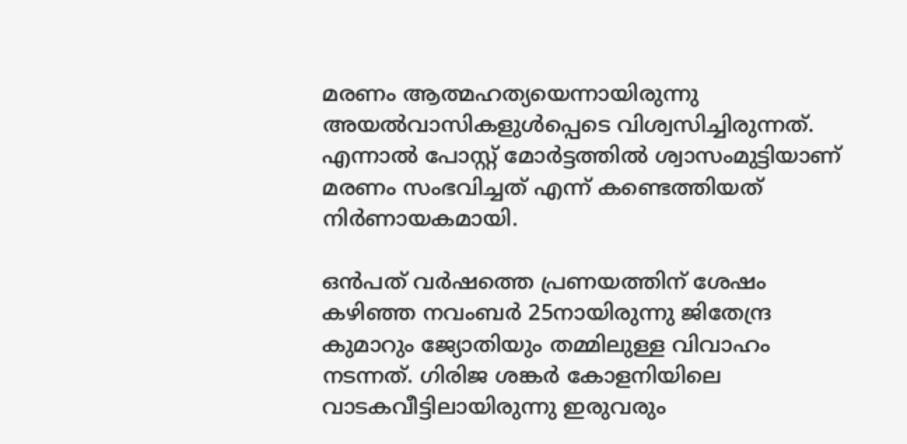മരണം ആത്മഹത്യയെന്നായിരുന്നു അയല്‍വാസികളുള്‍പ്പെടെ വിശ്വസിച്ചിരുന്നത്. എന്നാല്‍ പോസ്റ്റ് മോര്‍ട്ടത്തില്‍ ശ്വാസംമുട്ടിയാണ് മരണം സംഭവിച്ചത് എന്ന് കണ്ടെത്തിയത് നിര്‍ണായകമായി.

ഒന്‍പത് വര്‍ഷത്തെ പ്രണയത്തിന് ശേഷം കഴിഞ്ഞ നവംബര്‍ 25നായിരുന്നു ജിതേന്ദ്ര കുമാറും ജ്യോതിയും തമ്മിലുള്ള വിവാഹം നടന്നത്. ഗിരിജ ശങ്കര്‍ കോളനിയിലെ വാടകവീട്ടിലായിരുന്നു ഇരുവരും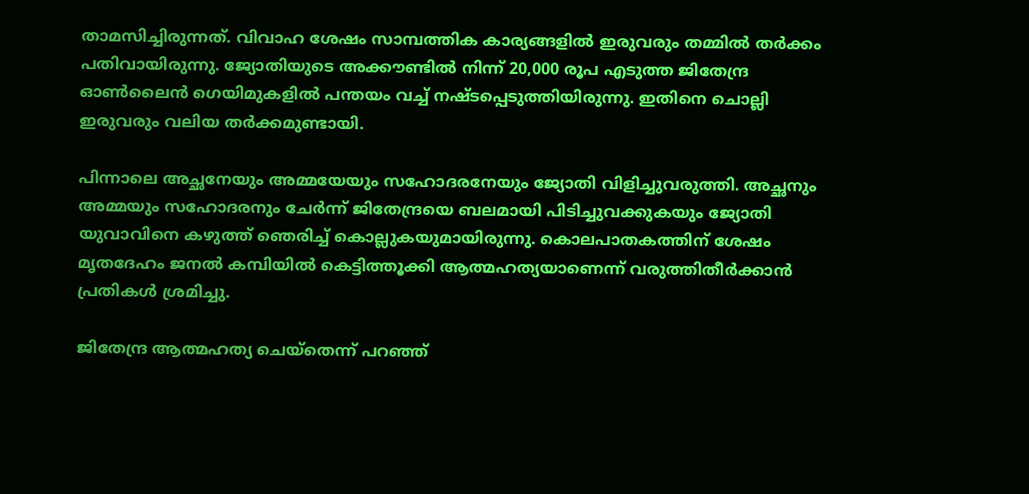താമസിച്ചിരുന്നത്. വിവാഹ ശേഷം സാമ്പത്തിക കാര്യങ്ങളില്‍ ഇരുവരും തമ്മില്‍ തര്‍ക്കം പതിവായിരുന്നു. ജ്യോതിയുടെ അക്കൗണ്ടിൽ നിന്ന് 20,000 രൂപ എടുത്ത ജിതേന്ദ്ര ഓൺലൈൻ ഗെയിമുകളിൽ പന്തയം വച്ച് നഷ്ടപ്പെടുത്തിയിരുന്നു. ഇതിനെ ചൊല്ലി ഇരുവരും വലിയ തര്‍ക്കമുണ്ടായി.

പിന്നാലെ അച്ഛനേയും അമ്മയേയും സഹോദരനേയും ജ്യോതി വിളിച്ചുവരുത്തി. അച്ഛനും അമ്മയും സഹോദരനും ചേർന്ന് ജിതേന്ദ്രയെ ബലമായി പിടിച്ചുവക്കുകയും ജ്യോതി യുവാവിനെ കഴുത്ത് ഞെരിച്ച് കൊല്ലുകയുമായിരുന്നു. കൊലപാതകത്തിന് ശേഷം മൃതദേഹം ജനൽ കമ്പിയിൽ കെട്ടിത്തൂക്കി ആത്മഹത്യയാണെന്ന് വരുത്തിതീർക്കാൻ പ്രതികൾ ശ്രമിച്ചു.

ജിതേന്ദ്ര ആത്മഹത്യ ചെയ്തെന്ന് പറഞ്ഞ്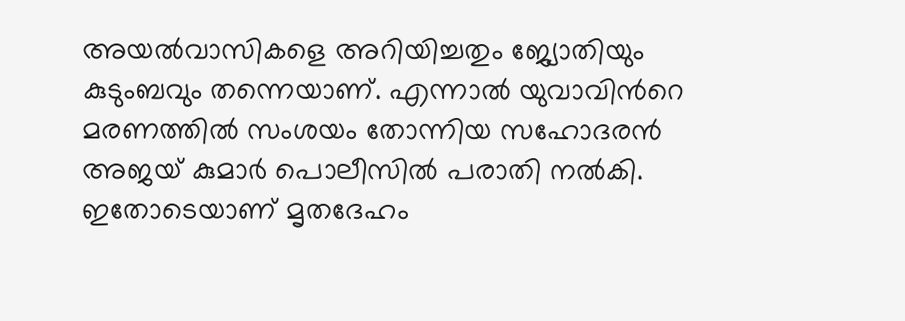അയല്‍വാസികളെ അറിയിച്ചതും ജ്യോതിയും കുടുംബവും തന്നെയാണ്. എന്നാല്‍ യുവാവിന്‍റെ മരണത്തില്‍ സംശയം തോന്നിയ സഹോദരന്‍ അജയ് കുമാര്‍ പൊലീസില്‍ പരാതി നല്‍കി. ഇതോടെയാണ് മൃതദേഹം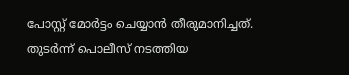പോസ്റ്റ് മോര്‍ട്ടം ചെയ്യാന്‍ തീരുമാനിച്ചത്. തുടര്‍ന്ന് പൊലീസ് നടത്തിയ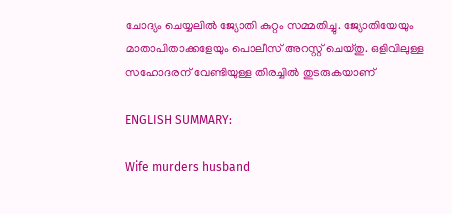ചോദ്യം ചെയ്യലില്‍ ജ്യോതി കുറ്റം സമ്മതിച്ചു. ജ്യോതിയേയും മാതാപിതാക്കളേയും പൊലീസ് അറസ്റ്റ് ചെയ്തു. ഒളിവിലുള്ള സഹോദരന് വേണ്ടിയുള്ള തിരച്ചിൽ തുടരുകയാണ്

ENGLISH SUMMARY:

Wife murders husband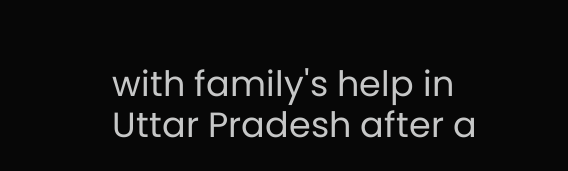with family's help in Uttar Pradesh after a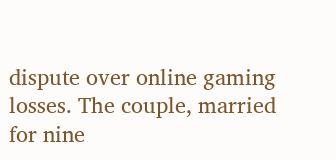dispute over online gaming losses. The couple, married for nine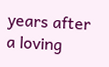years after a loving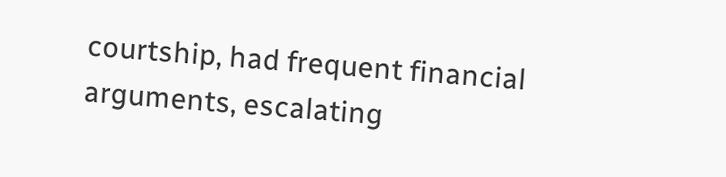courtship, had frequent financial arguments, escalating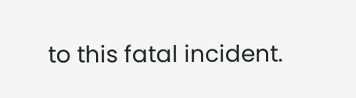to this fatal incident.